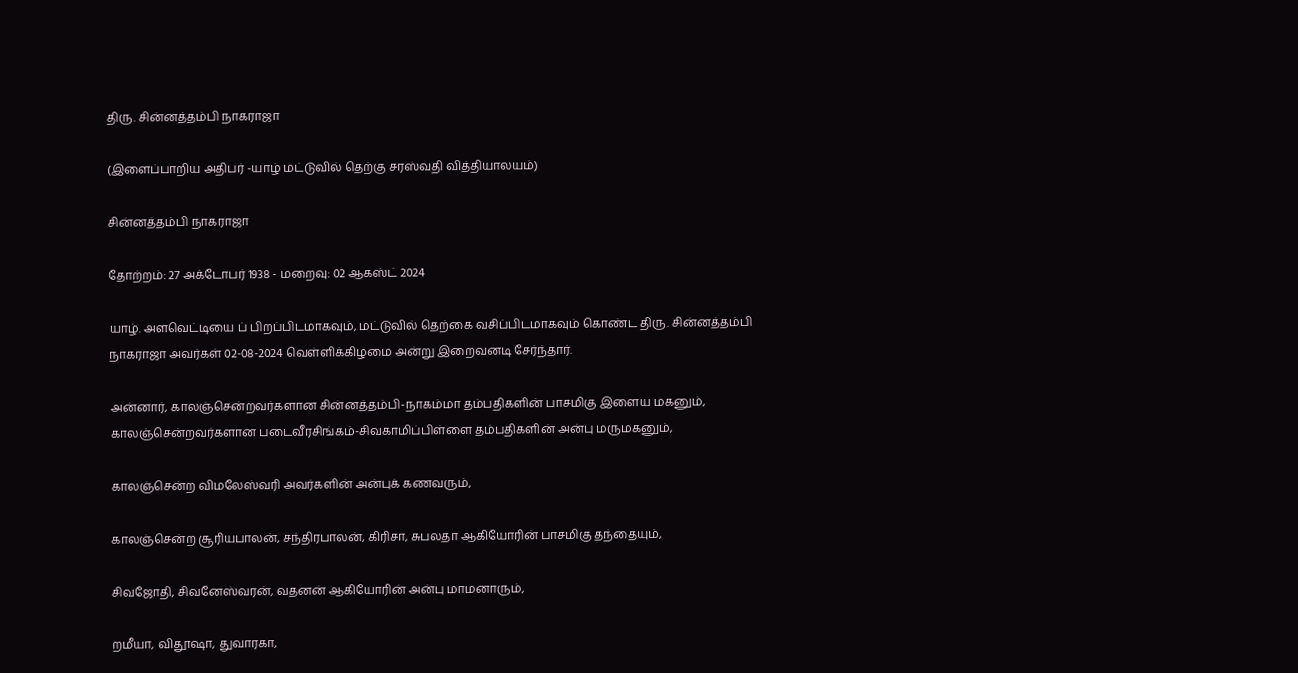திரு. சின்னத்தம்பி நாகராஜா

(இளைப்பாறிய அதிபர் -யாழ் மட்டுவில் தெற்கு சரஸ்வதி வித்தியாலயம்)

சின்னத்தம்பி நாகராஜா

தோற்றம்: 27 அக்டோபர் 1938 - மறைவு: 02 ஆகஸ்ட் 2024

யாழ். அளவெட்டியை ப் பிறப்பிடமாகவும், மட்டுவில் தெற்கை வசிப்பிடமாகவும் கொண்ட திரு. சின்னத்தம்பி நாகராஜா அவர்கள் 02-08-2024 வெள்ளிக்கிழமை அன்று இறைவனடி சேர்ந்தார்.

அன்னார், காலஞ்சென்றவர்களான சின்னத்தம்பி-நாகம்மா தம்பதிகளின் பாசமிகு இளைய மகனும், காலஞ்சென்றவர்களான படைவீரசிங்கம்-சிவகாமிப்பிள்ளை தம்பதிகளின் அன்பு மருமகனும்,

காலஞ்சென்ற விமலேஸ்வரி அவர்களின் அன்புக் கணவரும்,

காலஞ்சென்ற சூரியபாலன், சந்திரபாலன், கிரிசா, சுபலதா ஆகியோரின் பாசமிகு தந்தையும்,

சிவஜோதி, சிவனேஸ்வரன், வதனன் ஆகியோரின் அன்பு மாமனாரும்,

றமீயா, விதூஷா, துவாரகா,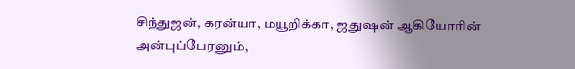சிந்துஜன், கரன்யா, மயூறிக்கா, ஜதுஷன் ஆகியோரின் அன்புப்பேரனும்,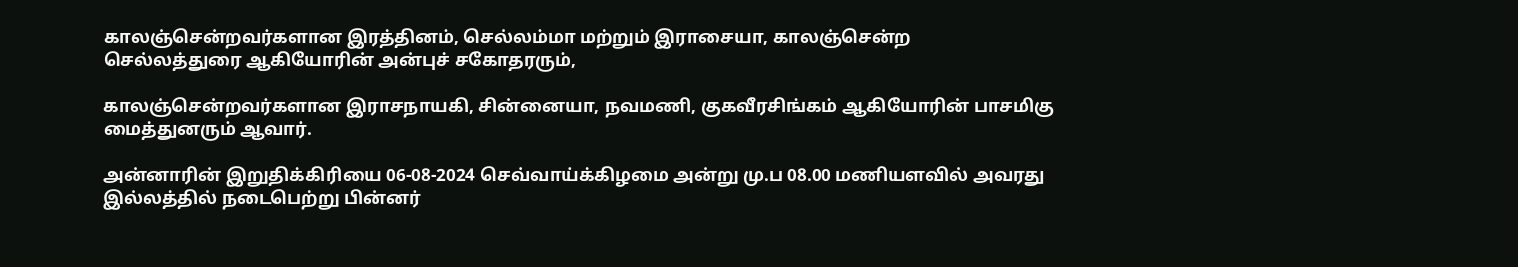காலஞ்சென்றவர்களான இரத்தினம், செல்லம்மா மற்றும் இராசையா, காலஞ்சென்ற
செல்லத்துரை ஆகியோரின் அன்புச் சகோதரரும்,

காலஞ்சென்றவர்களான இராசநாயகி, சின்னையா, நவமணி, குகவீரசிங்கம் ஆகியோரின் பாசமிகு மைத்துனரும் ஆவார்.

அன்னாரின் இறுதிக்கிரியை 06-08-2024 செவ்வாய்க்கிழமை அன்று மு.ப 08.00 மணியளவில் அவரது இல்லத்தில் நடைபெற்று பின்னர்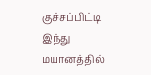குச்சப்பிட்டி இந்து மயானத்தில்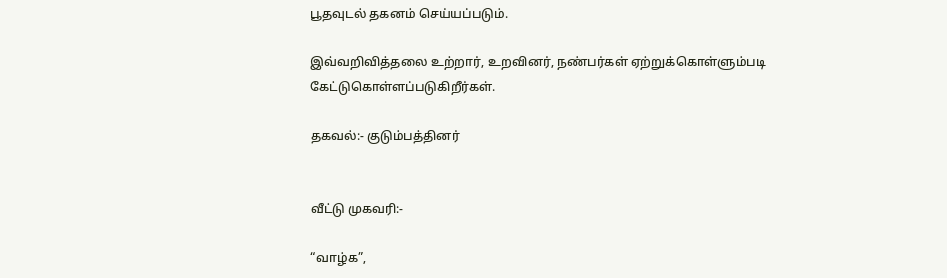பூதவுடல் தகனம் செய்யப்படும்.

இவ்வறிவித்தலை உற்றார், உறவினர், நண்பர்கள் ஏற்றுக்கொள்ளும்படி கேட்டுகொள்ளப்படுகிறீர்கள்.

தகவல்:- குடும்பத்தினர்


வீட்டு முகவரி:-

“வாழ்க”,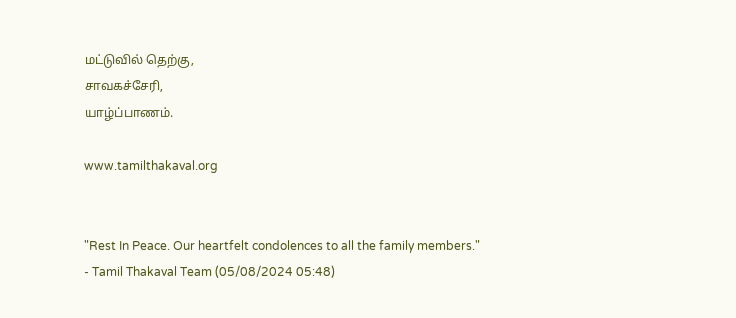மட்டுவில் தெற்கு,
சாவகச்சேரி,
யாழ்ப்பாணம்.

www.tamilthakaval.org


"Rest In Peace. Our heartfelt condolences to all the family members."
- Tamil Thakaval Team (05/08/2024 05:48)